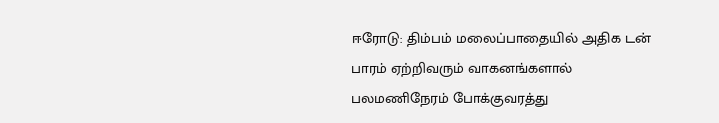ஈரோடு: திம்பம் மலைப்பாதையில் அதிக டன் பாரம் ஏற்றிவரும் வாகனங்களால் பலமணிநேரம் போக்குவரத்து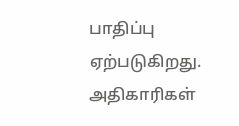பாதிப்பு ஏற்படுகிறது. அதிகாரிகள்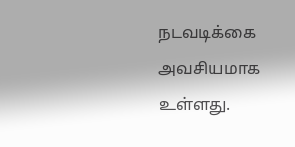நடவடிக்கை அவசியமாக உள்ளது.